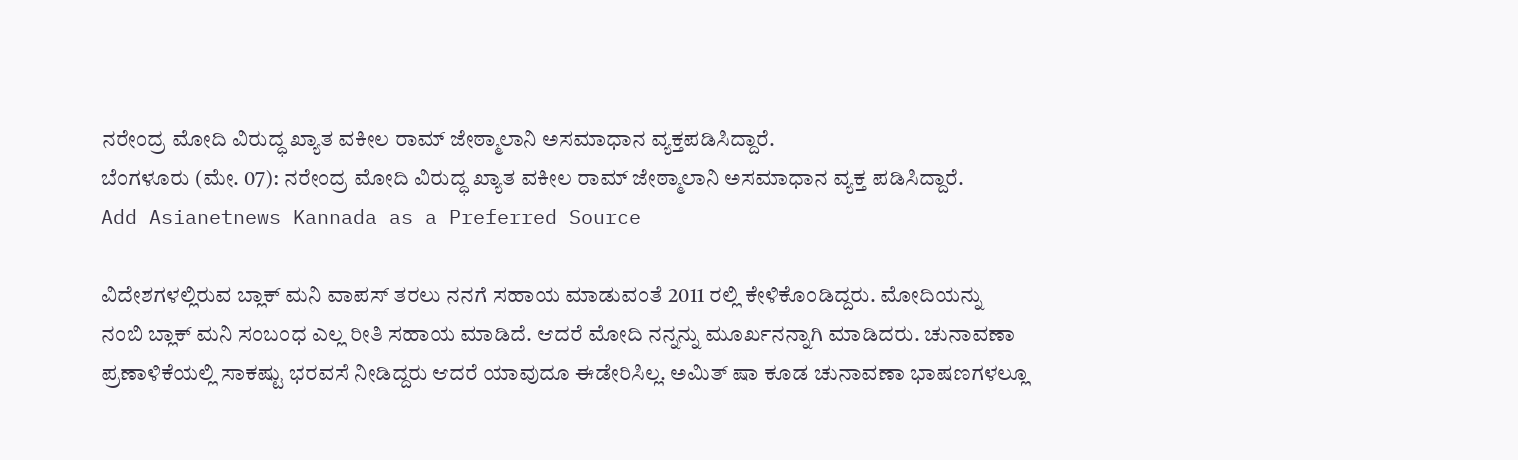ನರೇಂದ್ರ ಮೋದಿ ವಿರುದ್ಧ ಖ್ಯಾತ ವಕೀಲ ರಾಮ್ ಜೇಠ್ಮಾಲಾನಿ ಅಸಮಾಧಾನ ವ್ಯಕ್ತಪಡಿಸಿದ್ದಾರೆ.
ಬೆಂಗಳೂರು (ಮೇ. 07): ನರೇಂದ್ರ ಮೋದಿ ವಿರುದ್ಧ ಖ್ಯಾತ ವಕೀಲ ರಾಮ್ ಜೇಠ್ಮಾಲಾನಿ ಅಸಮಾಧಾನ ವ್ಯಕ್ತ ಪಡಿಸಿದ್ದಾರೆ.
Add Asianetnews Kannada as a Preferred Source

ವಿದೇಶಗಳಲ್ಲಿರುವ ಬ್ಲಾಕ್ ಮನಿ ವಾಪಸ್ ತರಲು ನನಗೆ ಸಹಾಯ ಮಾಡುವಂತೆ 2011 ರಲ್ಲಿ ಕೇಳಿಕೊಂಡಿದ್ದರು. ಮೋದಿಯನ್ನು ನಂಬಿ ಬ್ಲಾಕ್ ಮನಿ ಸಂಬಂಧ ಎಲ್ಲ ರೀತಿ ಸಹಾಯ ಮಾಡಿದೆ. ಆದರೆ ಮೋದಿ ನನ್ನನ್ನು ಮೂರ್ಖನನ್ನಾಗಿ ಮಾಡಿದರು. ಚುನಾವಣಾ ಪ್ರಣಾಳಿಕೆಯಲ್ಲಿ ಸಾಕಷ್ಟು ಭರವಸೆ ನೀಡಿದ್ದರು ಆದರೆ ಯಾವುದೂ ಈಡೇರಿಸಿಲ್ಲ. ಅಮಿತ್ ಷಾ ಕೂಡ ಚುನಾವಣಾ ಭಾಷಣಗಳಲ್ಲೂ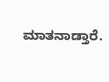ಮಾತನಾಡ್ತಾರೆ.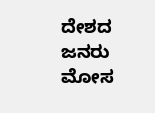ದೇಶದ ಜನರು ಮೋಸ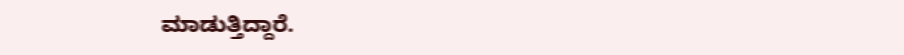ಮಾಡುತ್ತಿದ್ದಾರೆ.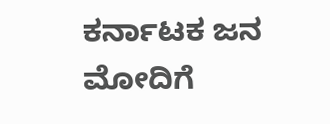ಕರ್ನಾಟಕ ಜನ ಮೋದಿಗೆ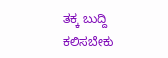ತಕ್ಕ ಬುದ್ದಿ ಕಲಿಸಬೇಕು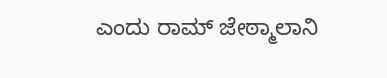ಎಂದು ರಾಮ್ ಜೇಠ್ಮಾಲಾನಿ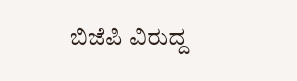ಬಿಜೆಪಿ ವಿರುದ್ದ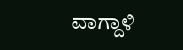ವಾಗ್ದಾಳಿ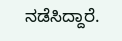ನಡೆಸಿದ್ದಾರೆ.